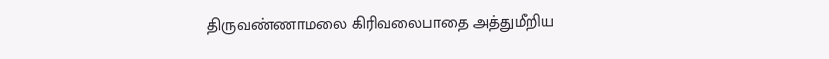திருவண்ணாமலை கிரிவலைபாதை அத்துமீறிய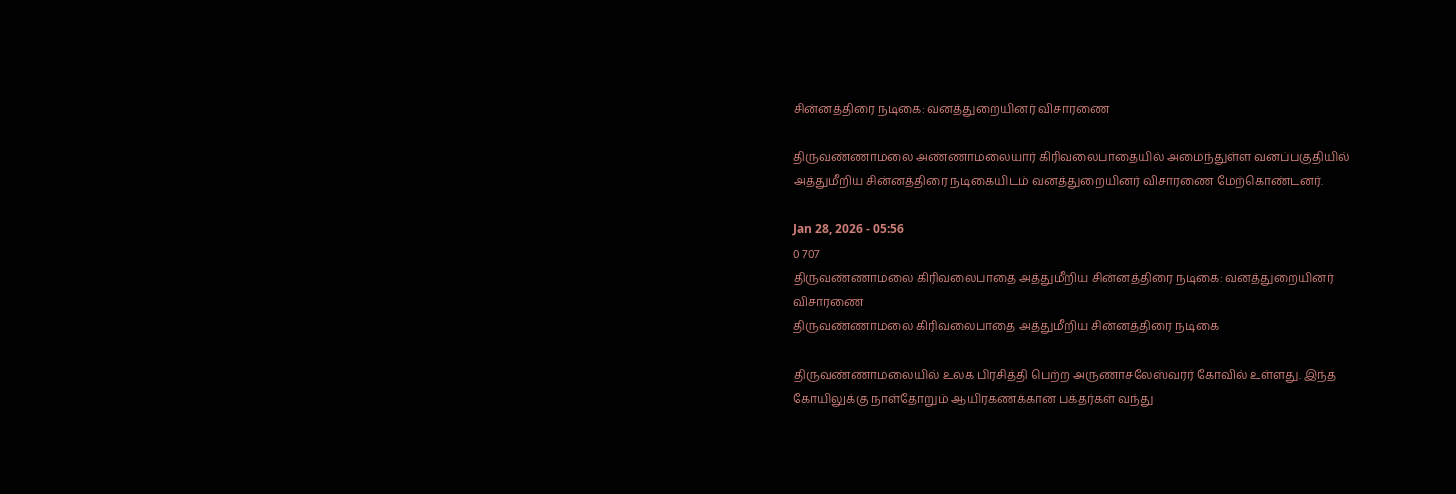சின்னத்திரை நடிகை: வனத்துறையினர் விசாரணை

திருவண்ணாமலை அண்ணாமலையார் கிரிவலைபாதையில் அமைந்துள்ள வனப்பகுதியில் அத்துமீறிய சின்னத்திரை நடிகையிடம் வனத்துறையினர் விசாரணை மேற்கொண்டனர்.

Jan 28, 2026 - 05:56
0 707
திருவண்ணாமலை கிரிவலைபாதை அத்துமீறிய சின்னத்திரை நடிகை: வனத்துறையினர் விசாரணை
திருவண்ணாமலை கிரிவலைபாதை அத்துமீறிய சின்னத்திரை நடிகை

திருவண்ணாமலையில் உலக பிரசித்தி பெற்ற அருணாசலேஸ்வரர் கோவில் உள்ளது. இந்த கோயிலுக்கு நாள்தோறும் ஆயிரகணக்கான பக்தர்கள் வந்து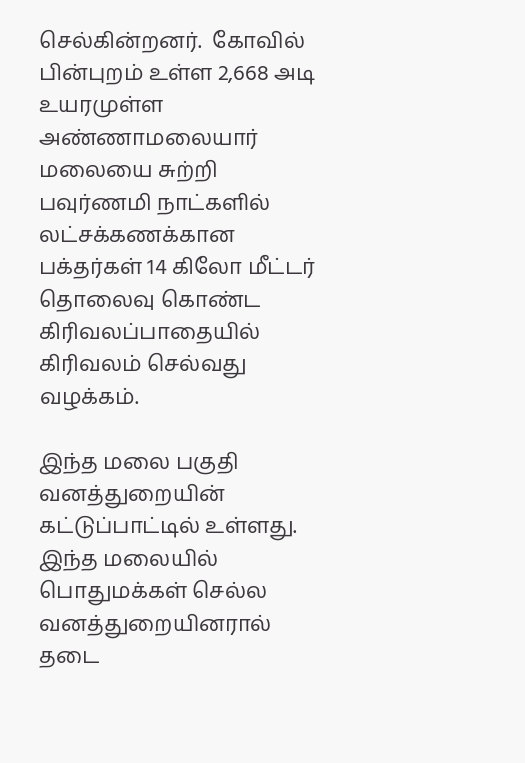செல்கின்றனர்.  கோவில் பின்புறம் உள்ள 2,668 அடி உயரமுள்ள அண்ணாமலையார் மலையை சுற்றி பவுர்ணமி நாட்களில் லட்சக்கணக்கான பக்தர்கள் 14 கிலோ மீட்டர் தொலைவு கொண்ட கிரிவலப்பாதையில் கிரிவலம் செல்வது வழக்கம்.

இந்த மலை பகுதி வனத்துறையின் கட்டுப்பாட்டில் உள்ளது. இந்த மலையில் பொதுமக்கள் செல்ல வனத்துறையினரால் தடை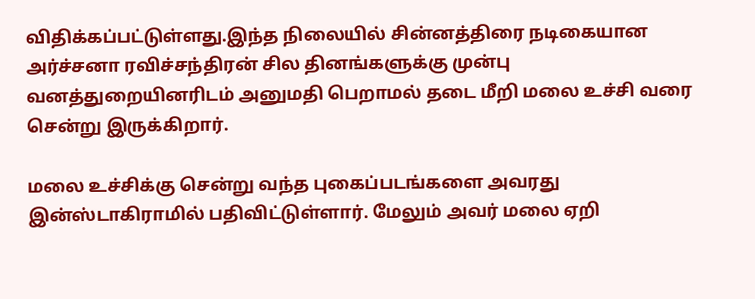விதிக்கப்பட்டுள்ளது.இந்த நிலையில் சின்னத்திரை நடிகையான அர்ச்சனா ரவிச்சந்திரன் சில தினங்களுக்கு முன்பு வனத்துறையினரிடம் அனுமதி பெறாமல் தடை மீறி மலை உச்சி வரை சென்று இருக்கிறார்.

மலை உச்சிக்கு சென்று வந்த புகைப்படங்களை அவரது இன்ஸ்டாகிராமில் பதிவிட்டுள்ளார். மேலும் அவர் மலை ஏறி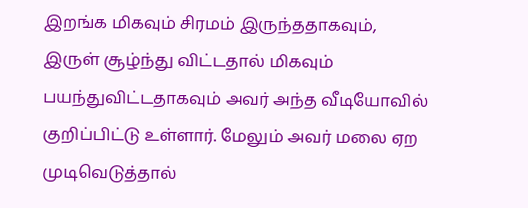இறங்க மிகவும் சிரமம் இருந்ததாகவும், இருள் சூழ்ந்து விட்டதால் மிகவும் பயந்துவிட்டதாகவும் அவர் அந்த வீடியோவில் குறிப்பிட்டு உள்ளார். மேலும் அவர் மலை ஏற முடிவெடுத்தால்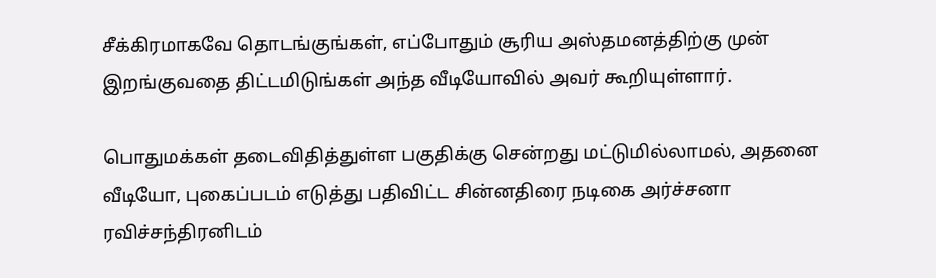சீக்கிரமாகவே தொடங்குங்கள், எப்போதும் சூரிய அஸ்தமனத்திற்கு முன் இறங்குவதை திட்டமிடுங்கள் அந்த வீடியோவில் அவர் கூறியுள்ளார்.

பொதுமக்கள் தடைவிதித்துள்ள பகுதிக்கு சென்றது மட்டுமில்லாமல், அதனை வீடியோ, புகைப்படம் எடுத்து பதிவிட்ட சின்னதிரை நடிகை அர்ச்சனா ரவிச்சந்திரனிடம்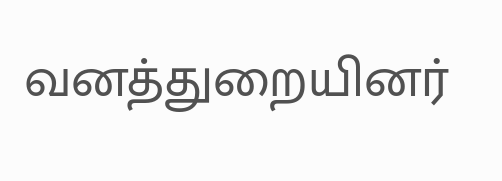வனத்துறையினர்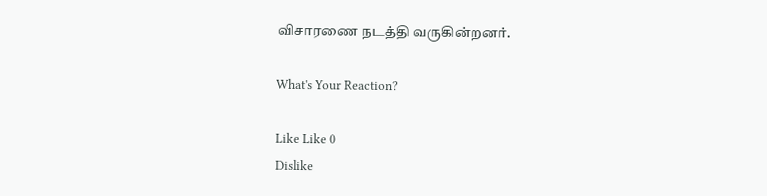விசாரணை நடத்தி வருகின்றனர்.

What's Your Reaction?

Like Like 0
Dislike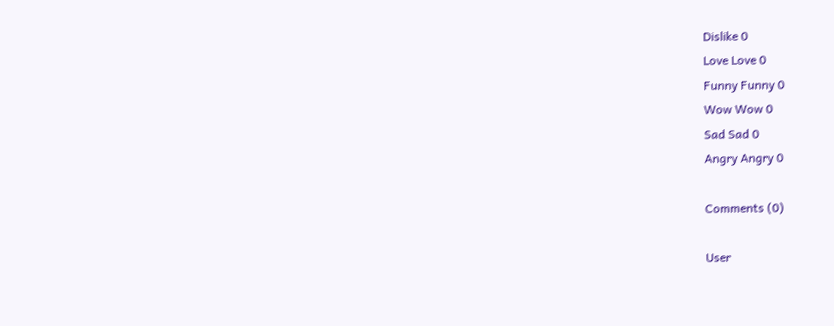Dislike 0
Love Love 0
Funny Funny 0
Wow Wow 0
Sad Sad 0
Angry Angry 0

Comments (0)

User